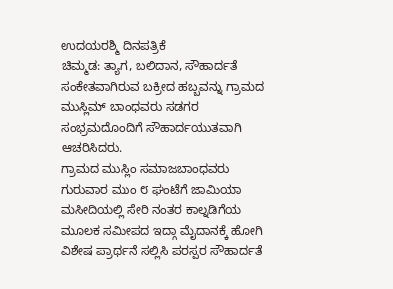ಉದಯರಶ್ಮಿ ದಿನಪತ್ರಿಕೆ
ಚಿಮ್ಮಡ: ತ್ಯಾಗ, ಬಲಿದಾನ, ಸೌಹಾರ್ದತೆ ಸಂಕೇತವಾಗಿರುವ ಬಕ್ರೀದ ಹಬ್ಬವನ್ನು ಗ್ರಾಮದ ಮುಸ್ಲಿಮ್ ಬಾಂಧವರು ಸಡಗರ ಸಂಭ್ರಮದೊಂದಿಗೆ ಸೌಹಾರ್ದಯುತವಾಗಿ ಆಚರಿಸಿದರು.
ಗ್ರಾಮದ ಮುಸ್ಲಿಂ ಸಮಾಜಬಾಂಧವರು ಗುರುವಾರ ಮುಂ ೮ ಘಂಟೆಗೆ ಜಾಮಿಯಾ ಮಸೀದಿಯಲ್ಲಿ ಸೇರಿ ನಂತರ ಕಾಲ್ನಡಿಗೆಯ ಮೂಲಕ ಸಮೀಪದ ಇದ್ಗಾ ಮೈದಾನಕ್ಕೆ ಹೋಗಿ ವಿಶೇಷ ಪ್ರಾರ್ಥನೆ ಸಲ್ಲಿಸಿ ಪರಸ್ಪರ ಸೌಹಾರ್ದತೆ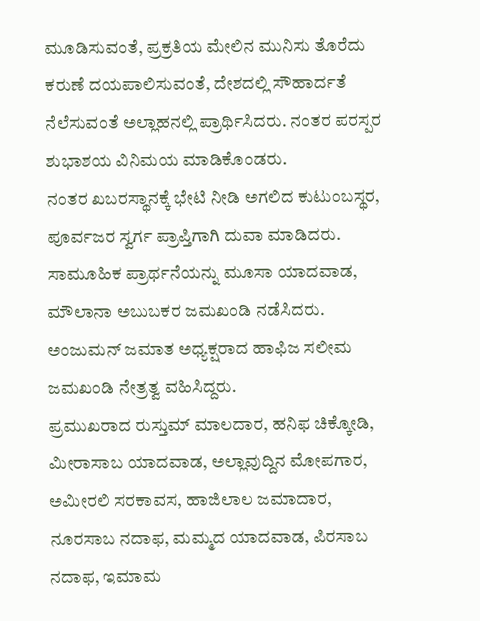ಮೂಡಿಸುವಂತೆ, ಪ್ರಕ್ರತಿಯ ಮೇಲಿನ ಮುನಿಸು ತೊರೆದು ಕರುಣೆ ದಯಪಾಲಿಸುವಂತೆ, ದೇಶದಲ್ಲಿ ಸೌಹಾರ್ದತೆ ನೆಲೆಸುವಂತೆ ಅಲ್ಲಾಹನಲ್ಲಿ ಪ್ರಾರ್ಥಿಸಿದರು. ನಂತರ ಪರಸ್ಪರ ಶುಭಾಶಯ ವಿನಿಮಯ ಮಾಡಿಕೊಂಡರು.
ನಂತರ ಖಬರಸ್ಥಾನಕ್ಕೆ ಭೇಟಿ ನೀಡಿ ಅಗಲಿದ ಕುಟುಂಬಸ್ಥರ, ಪೂರ್ವಜರ ಸ್ವರ್ಗ ಪ್ರಾಪ್ತಿಗಾಗಿ ದುವಾ ಮಾಡಿದರು.
ಸಾಮೂಹಿಕ ಪ್ರಾರ್ಥನೆಯನ್ನು ಮೂಸಾ ಯಾದವಾಡ, ಮೌಲಾನಾ ಅಬುಬಕರ ಜಮಖಂಡಿ ನಡೆಸಿದರು. ಅಂಜುಮನ್ ಜಮಾತ ಅಧ್ಯಕ್ಷರಾದ ಹಾಫಿಜ ಸಲೀಮ ಜಮಖಂಡಿ ನೇತ್ರತ್ವ ವಹಿಸಿದ್ದರು.
ಪ್ರಮುಖರಾದ ರುಸ್ತುಮ್ ಮಾಲದಾರ, ಹನಿಫ ಚಿಕ್ಕೋಡಿ, ಮೀರಾಸಾಬ ಯಾದವಾಡ, ಅಲ್ಲಾವುದ್ದಿನ ಮೋಪಗಾರ, ಅಮೀರಲಿ ಸರಕಾವಸ, ಹಾಜಿಲಾಲ ಜಮಾದಾರ, ನೂರಸಾಬ ನದಾಫ, ಮಮ್ಮದ ಯಾದವಾಡ, ಪಿರಸಾಬ ನದಾಫ, ಇಮಾಮ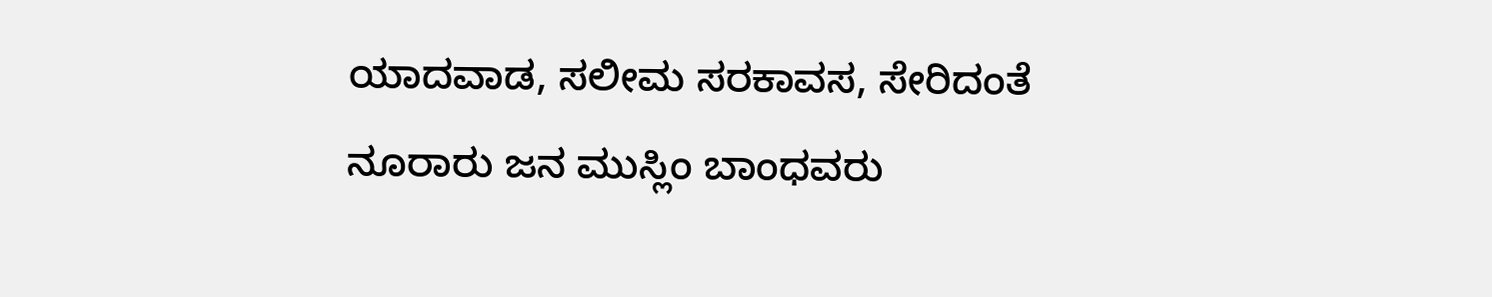ಯಾದವಾಡ, ಸಲೀಮ ಸರಕಾವಸ, ಸೇರಿದಂತೆ ನೂರಾರು ಜನ ಮುಸ್ಲಿಂ ಬಾಂಧವರು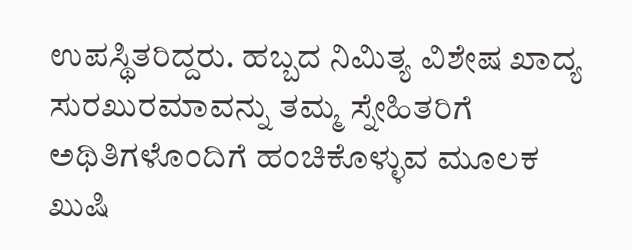ಉಪಸ್ಥಿತರಿದ್ದರು. ಹಬ್ಬದ ನಿಮಿತ್ಯ ವಿಶೇಷ ಖಾದ್ಯ ಸುರಖುರಮಾವನ್ನು ತಮ್ಮ ಸ್ನೇಹಿತರಿಗೆ ಅಥಿತಿಗಳೊಂದಿಗೆ ಹಂಚಿಕೊಳ್ಳುವ ಮೂಲಕ ಖುಷಿ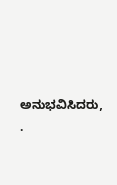ಅನುಭವಿಸಿದರು, .